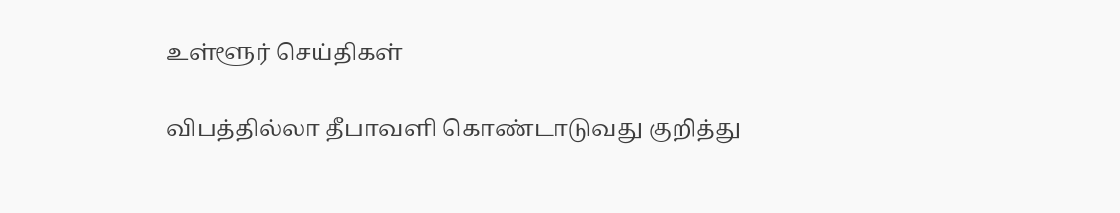உள்ளூர் செய்திகள்

விபத்தில்லா தீபாவளி கொண்டாடுவது குறித்து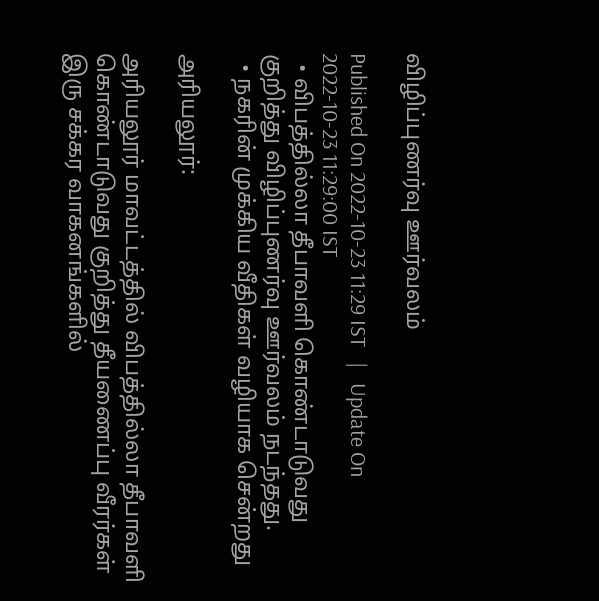விழிப்புணர்வு ஊர்வலம்

Published On 2022-10-23 11:29 IST   |   Update On 2022-10-23 11:29:00 IST
  • விபத்தில்லா தீபாவளி கொண்டாடுவது குறித்து விழிப்புணர்வு ஊர்வலம் நடந்தது.
  • நகரின் முக்கிய வீதிகள் வழியாக சென்றது

அரியலூர்:

அரியலூர் மாவட்டத்தில் விபத்தில்லா தீபாவளி கொண்டாடுவது குறித்து தீயணைப்பு வீரர்கள் இரு சக்கர வாகனங்களில்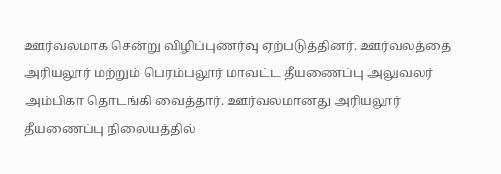ஊர்வலமாக சென்று விழிப்புணர்வு ஏற்படுத்தினர். ஊர்வலத்தை அரியலூர் மற்றும் பெரம்பலூர் மாவட்ட தீயணைப்பு அலுவலர் அம்பிகா தொடங்கி வைத்தார். ஊர்வலமானது அரியலூர் தீயணைப்பு நிலையத்தில்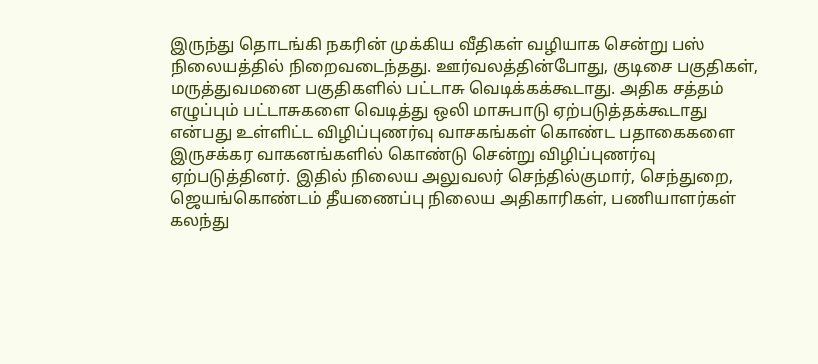இருந்து தொடங்கி நகரின் முக்கிய வீதிகள் வழியாக சென்று பஸ் நிலையத்தில் நிறைவடைந்தது. ஊர்வலத்தின்போது, குடிசை பகுதிகள், மருத்துவமனை பகுதிகளில் பட்டாசு வெடிக்கக்கூடாது. அதிக சத்தம் எழுப்பும் பட்டாசுகளை வெடித்து ஒலி மாசுபாடு ஏற்படுத்தக்கூடாது என்பது உள்ளிட்ட விழிப்புணர்வு வாசகங்கள் கொண்ட பதாகைகளை இருசக்கர வாகனங்களில் கொண்டு சென்று விழிப்புணர்வு ஏற்படுத்தினர். இதில் நிலைய அலுவலர் செந்தில்குமார், செந்துறை, ஜெயங்கொண்டம் தீயணைப்பு நிலைய அதிகாரிகள், பணியாளர்கள் கலந்து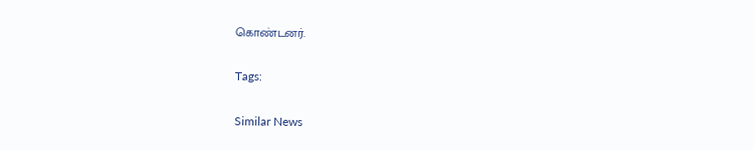கொண்டனர்.

Tags:

Similar News